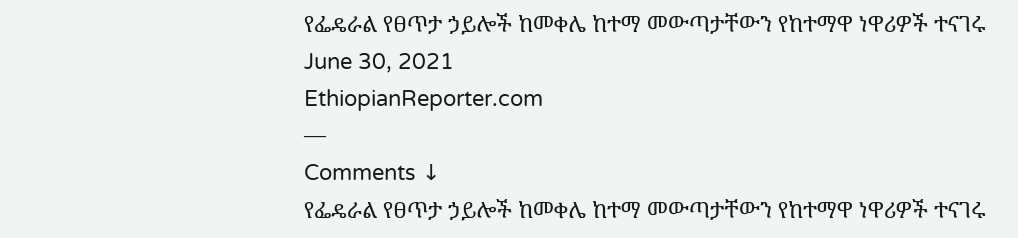የፌዴራል የፀጥታ ኃይሎች ከመቀሌ ከተማ መውጣታቸውን የከተማዋ ነዋሪዎች ተናገሩ
June 30, 2021
EthiopianReporter.com
—
Comments ↓
የፌዴራል የፀጥታ ኃይሎች ከመቀሌ ከተማ መውጣታቸውን የከተማዋ ነዋሪዎች ተናገሩ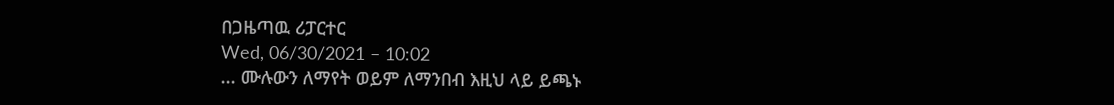በጋዜጣዉ ሪፓርተር
Wed, 06/30/2021 – 10:02
... ሙሉውን ለማየት ወይም ለማንበብ እዚህ ላይ ይጫኑ